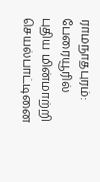ராமநாதபுரம்: பேரையூரில் புதிய மின்மாற்றி செயல்பாட்டினை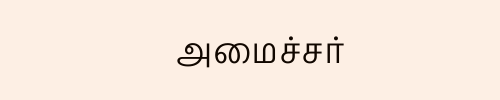அமைச்சர்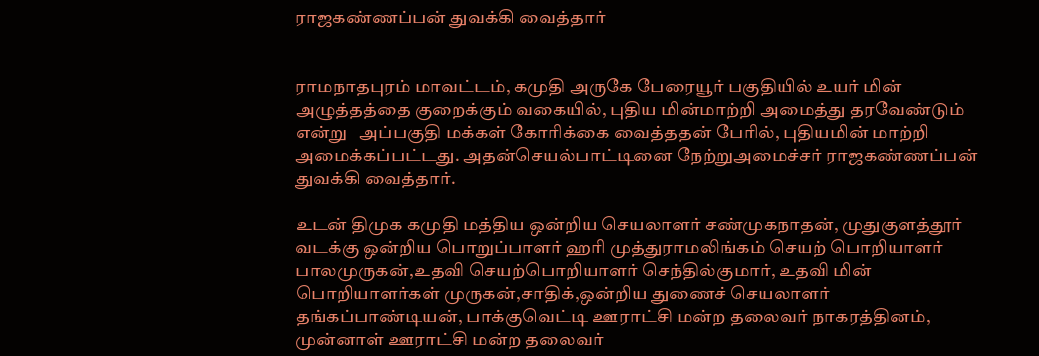ராஜகண்ணப்பன் துவக்கி வைத்தார்


ராமநாதபுரம் மாவட்டம், கமுதி அருகே பேரையூர் பகுதியில் உயர் மின் அழுத்தத்தை குறைக்கும் வகையில், புதிய மின்மாற்றி அமைத்து தரவேண்டும் என்று   அப்பகுதி மக்கள் கோரிக்கை வைத்ததன் பேரில், புதியமின் மாற்றி அமைக்கப்பட்டது. அதன்செயல்பாட்டினை நேற்றுஅமைச்சர் ராஜகண்ணப்பன் துவக்கி வைத்தார்.

உடன் திமுக கமுதி மத்திய ஒன்றிய செயலாளர் சண்முகநாதன், முதுகுளத்தூர் வடக்கு ஒன்றிய பொறுப்பாளர் ஹரி முத்துராமலிங்கம் செயற் பொறியாளர் பாலமுருகன்,உதவி செயற்பொறியாளர் செந்தில்குமார், உதவி மின் பொறியாளர்கள் முருகன்,சாதிக்,ஒன்றிய துணைச் செயலாளர் தங்கப்பாண்டியன், பாக்குவெட்டி ஊராட்சி மன்ற தலைவர் நாகரத்தினம், முன்னாள் ஊராட்சி மன்ற தலைவர்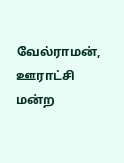வேல்ராமன், ஊராட்சி மன்ற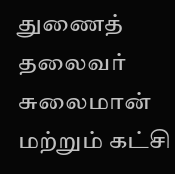துணைத் தலைவர் சுலைமான் மற்றும் கட்சி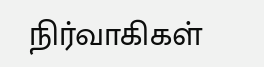நிர்வாகிகள்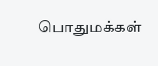பொதுமக்கள்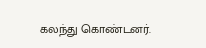கலந்து கொண்டனர்.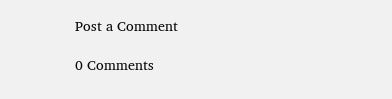Post a Comment

0 Comments